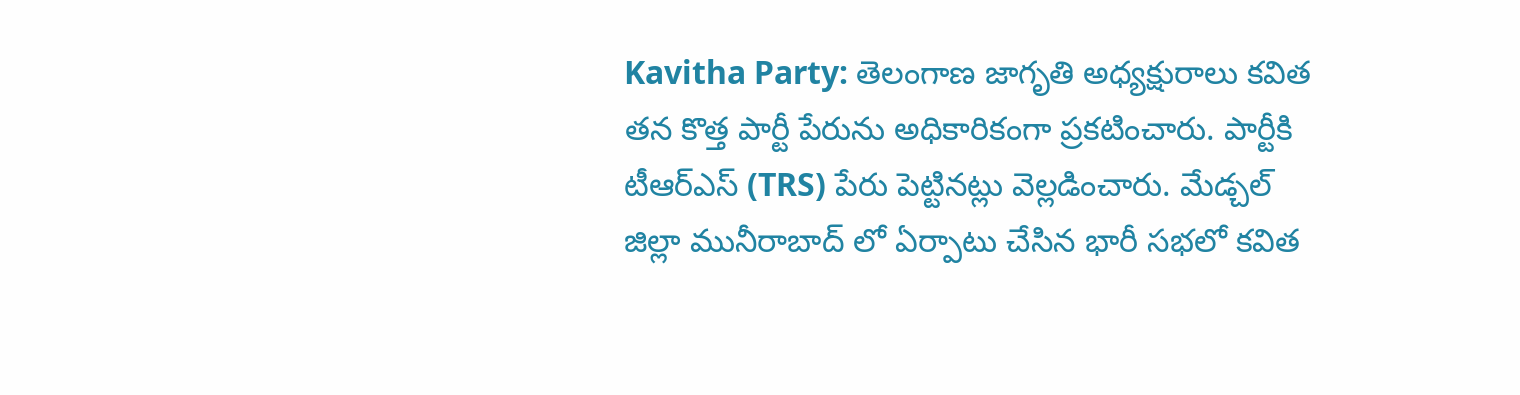Kavitha Party: తెలంగాణ జాగృతి అధ్యక్షురాలు కవిత తన కొత్త పార్టీ పేరును అధికారికంగా ప్రకటించారు. పార్టీకి టీఆర్ఎస్ (TRS) పేరు పెట్టినట్లు వెల్లడించారు. మేడ్చల్ జిల్లా మునీరాబాద్ లో ఏర్పాటు చేసిన భారీ సభలో కవిత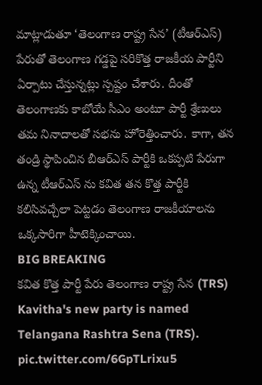మాట్లాడుతూ ‘తెలంగాణ రాష్ట్ర సేన’ (టీఆర్ఎస్) పేరుతో తెలంగాణ గడ్డపై సరికొత్త రాజకీయ పార్టీని ఏర్పాటు చేస్తున్నట్లు స్పష్టం చేశారు. దీంతో తెలంగాణకు కాబోయే సీఎం అంటూ పార్టీ శ్రేణులు తమ నినాదాలతో సభను హోరెత్తించారు. కాగా, తన తండ్రి స్థాపించిన బీఆర్ఎస్ పార్టీకి ఒకప్పటి పేరుగా ఉన్న టీఆర్ఎస్ ను కవిత తన కొత్త పార్టీకి కలిసివచ్చేలా పెట్టడం తెలంగాణ రాజకీయాలను ఒక్కసారిగా హీటెక్కించాయి.
BIG BREAKING
కవిత కొత్త పార్టీ పేరు తెలంగాణ రాష్ట్ర సేన (TRS)
Kavitha's new party is named Telangana Rashtra Sena (TRS). pic.twitter.com/6GpTLrixu5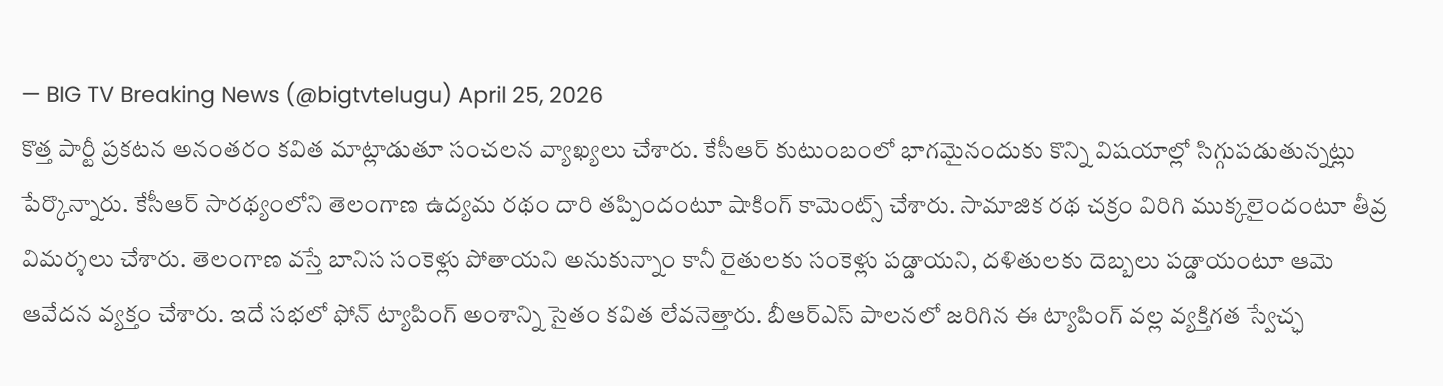— BIG TV Breaking News (@bigtvtelugu) April 25, 2026
కొత్త పార్టీ ప్రకటన అనంతరం కవిత మాట్లాడుతూ సంచలన వ్యాఖ్యలు చేశారు. కేసీఆర్ కుటుంబంలో భాగమైనందుకు కొన్ని విషయాల్లో సిగ్గుపడుతున్నట్లు పేర్కొన్నారు. కేసీఆర్ సారథ్యంలోని తెలంగాణ ఉద్యమ రథం దారి తప్పిందంటూ షాకింగ్ కామెంట్స్ చేశారు. సామాజిక రథ చక్రం విరిగి ముక్కలైందంటూ తీవ్ర విమర్శలు చేశారు. తెలంగాణ వస్తే బానిస సంకెళ్లు పోతాయని అనుకున్నాం కానీ రైతులకు సంకెళ్లు పడ్డాయని, దళితులకు దెబ్బలు పడ్డాయంటూ ఆమె ఆవేదన వ్యక్తం చేశారు. ఇదే సభలో ఫోన్ ట్యాపింగ్ అంశాన్ని సైతం కవిత లేవనెత్తారు. బీఆర్ఎస్ పాలనలో జరిగిన ఈ ట్యాపింగ్ వల్ల వ్యక్తిగత స్వేచ్ఛ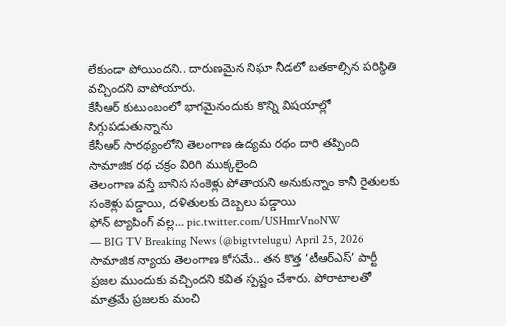లేకుండా పోయిందని.. దారుణమైన నిఘా నీడలో బతకాల్సిన పరిస్థితి వచ్చిందని వాపోయారు.
కేసీఆర్ కుటుంబంలో భాగమైనందుకు కొన్ని విషయాల్లో సిగ్గుపడుతున్నాను
కేసీఆర్ సారథ్యంలోని తెలంగాణ ఉద్యమ రథం దారి తప్పింది
సామాజిక రథ చక్రం విరిగి ముక్కలైంది
తెలంగాణ వస్తే బానిస సంకెళ్లు పోతాయని అనుకున్నాం కానీ రైతులకు సంకెళ్లు పడ్డాయి, దళితులకు దెబ్బలు పడ్డాయి
ఫోన్ ట్యాపింగ్ వల్ల… pic.twitter.com/USHmrVnoNW
— BIG TV Breaking News (@bigtvtelugu) April 25, 2026
సామాజిక న్యాయ తెలంగాణ కోసమే.. తన కొత్త ‘టీఆర్ఎస్’ పార్టీ ప్రజల ముందుకు వచ్చిందని కవిత స్పష్టం చేశారు. పోరాటాలతో మాత్రమే ప్రజలకు మంచి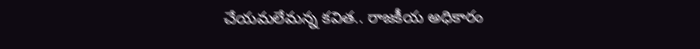చేయమలేమన్న కవిత.. రాజకీయ అధికారం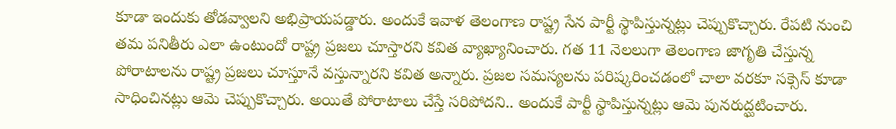కూడా ఇందుకు తోడవ్వాలని అభిప్రాయపడ్డారు. అందుకే ఇవాళ తెలంగాణ రాష్ట్ర సేన పార్టీ స్థాపిస్తున్నట్లు చెప్పుకొచ్చారు. రేపటి నుంచి తమ పనితీరు ఎలా ఉంటుందో రాష్ట్ర ప్రజలు చూస్తారని కవిత వ్యాఖ్యానించారు. గత 11 నెలలుగా తెలంగాణ జాగృతి చేస్తున్న పోరాటాలను రాష్ట్ర ప్రజలు చూస్తూనే వస్తున్నారని కవిత అన్నారు. ప్రజల సమస్యలను పరిష్కరించడంలో చాలా వరకూ సక్సెస్ కూడా సాధించినట్లు ఆమె చెప్పుకొచ్చారు. అయితే పోరాటాలు చేస్తే సరిపోదని.. అందుకే పార్టీ స్థాపిస్తున్నట్లు ఆమె పునరుద్ఘటించారు.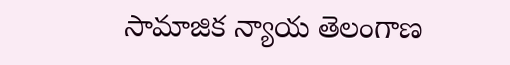సామాజిక న్యాయ తెలంగాణ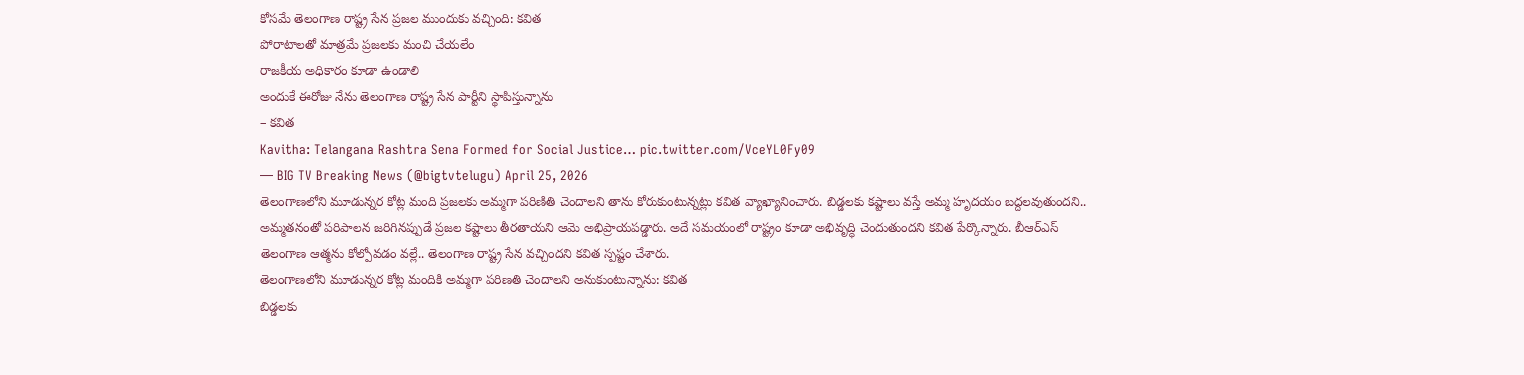కోసమే తెలంగాణ రాష్ట్ర సేన ప్రజల ముందుకు వచ్చింది: కవిత
పోరాటాలతో మాత్రమే ప్రజలకు మంచి చేయలేం
రాజకీయ అధికారం కూడా ఉండాలి
అందుకే ఈరోజు నేను తెలంగాణ రాష్ట్ర సేన పార్టీని స్థాపిస్తున్నాను
– కవిత
Kavitha: Telangana Rashtra Sena Formed for Social Justice… pic.twitter.com/VceYL0Fy09
— BIG TV Breaking News (@bigtvtelugu) April 25, 2026
తెలంగాణలోని మూడున్నర కోట్ల మంది ప్రజలకు అమ్మగా పరిణితి చెందాలని తాను కోరుకుంటున్నట్లు కవిత వ్యాఖ్యానించారు. బిడ్డలకు కష్టాలు వస్తే అమ్మ హృదయం బద్దలవుతుందని.. అమ్మతనంతో పరిపాలన జరిగినప్పుడే ప్రజల కష్టాలు తీరతాయని ఆమె అభిప్రాయపడ్డారు. అదే సమయంలో రాష్ట్రం కూడా అభివృద్ధి చెందుతుందని కవిత పేర్కొన్నారు. బీఆర్ఎస్ తెలంగాణ ఆత్మను కోల్పోవడం వల్లే.. తెలంగాణ రాష్ట్ర సేన వచ్చిందని కవిత స్పష్టం చేశారు.
తెలంగాణలోని మూడున్నర కోట్ల మందికి అమ్మగా పరిణతి చెందాలని అనుకుంటున్నాను: కవిత
బిడ్డలకు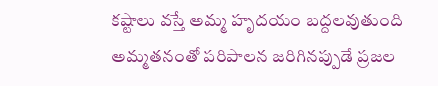కష్టాలు వస్తే అమ్మ హృదయం బద్దలవుతుంది
అమ్మతనంతో పరిపాలన జరిగినప్పుడే ప్రజల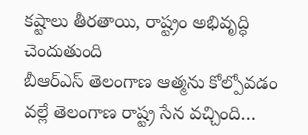కష్టాలు తీరతాయి, రాష్ట్రం అభివృద్ధి చెందుతుంది
బీఆర్ఎస్ తెలంగాణ ఆత్మను కోల్పోవడం వల్లే తెలంగాణ రాష్ట్ర సేన వచ్చింది…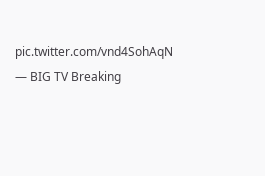pic.twitter.com/vnd4SohAqN
— BIG TV Breaking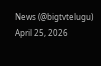News (@bigtvtelugu) April 25, 2026